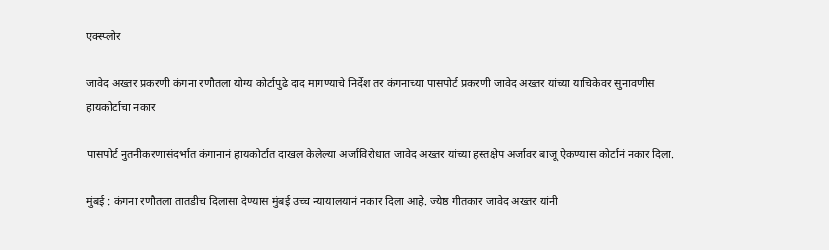एक्स्प्लोर

जावेद अख्तर प्रकरणी कंगना रणौतला योग्य कोर्टापुढे दाद मागण्याचे निर्देश तर कंगनाच्या पासपोर्ट प्रकरणी जावेद अख्तर यांच्या याचिकेवर सुनावणीस हायकोर्टाचा नकार

पासपोर्ट नुतनीकरणासंदर्भात कंगानानं हायकोर्टात दाखल केलेल्या अर्जाविरोधात जावेद अख्तर यांच्या हस्तक्षेप अर्जावर बाजू ऐकण्यास कोर्टानं नकार दिला.

मुंबई : कंगना रणौतला तातडीच दिलासा देण्यास मुंबई उच्च न्यायालयानं नकार दिला आहे. ज्येष्ठ गीतकार जावेद अख्तर यांनी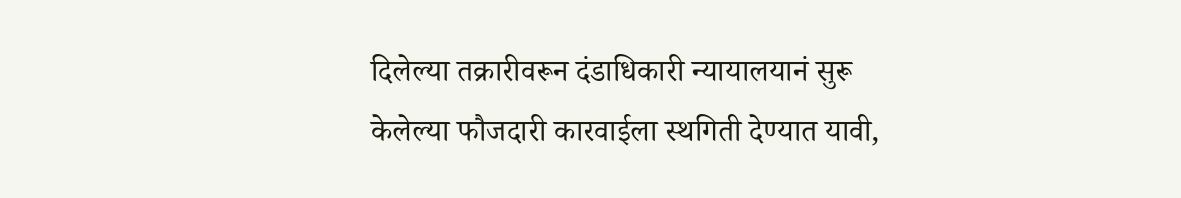दिलेल्या तक्रारीवरून दंडाधिकारी न्यायालयानं सुरू केलेल्या फौजदारी कारवाईला स्थगिती देण्यात यावी,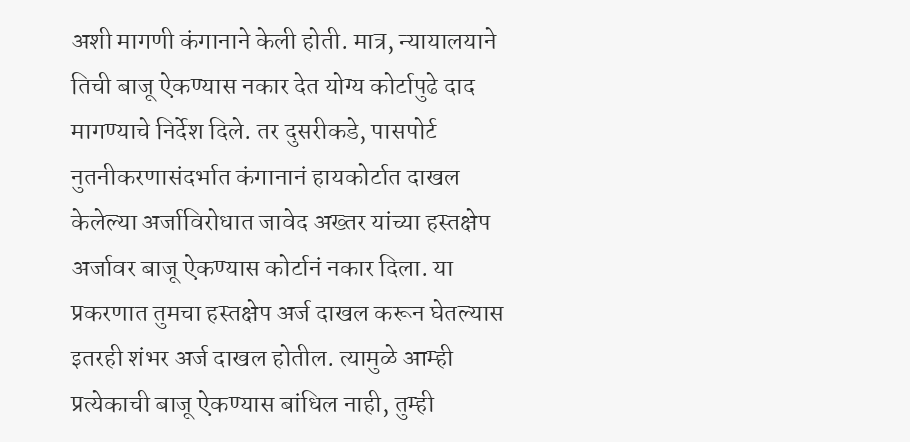अशी मागणी कंगानाने केली होती. मात्र, न्यायालयाने तिची बाजू ऐकण्यास नकार देत योग्य कोर्टापुढे दाद मागण्याचे निर्देश दिले. तर दुसरीकडे, पासपोर्ट नुतनीकरणासंदर्भात कंगानानं हायकोर्टात दाखल केलेल्या अर्जाविरोधात जावेद अख्तर यांच्या हस्तक्षेप अर्जावर बाजू ऐकण्यास कोर्टानं नकार दिला. या प्रकरणात तुमचा हस्तक्षेप अर्ज दाखल करून घेतल्यास इतरही शंभर अर्ज दाखल होतील. त्यामुळे आम्ही प्रत्येकाची बाजू ऐकण्यास बांधिल नाही, तुम्ही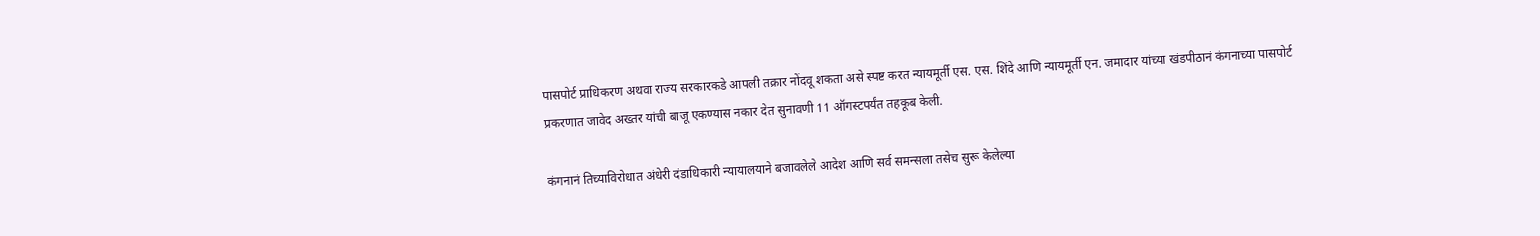पासपोर्ट प्राधिकरण अथवा राज्य सरकारकडे आपली तक्रार नोंदवू शकता असे स्पष्ट करत न्यायमूर्ती एस. एस. शिंदे आणि न्यायमूर्ती एन. जमादार यांच्या खंडपीठानं कंगनाच्या पासपोर्ट प्रकरणात जावेद अख्तर यांची बाजू एकण्यास नकार देत सुनावणी 11 ऑगस्टपर्यंत तहकूब केली.

कंगनानं तिच्याविरोधात अंधेरी दंडाधिकारी न्यायालयाने बजावलेले आदेश आणि सर्व समन्सला तसेच सुरू केलेल्या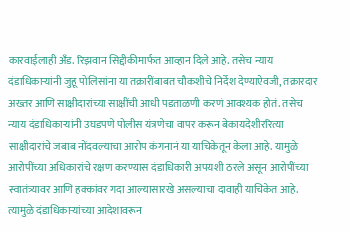कारवाईलाही अँड. रिझवान सिद्दीकीमार्फत आव्हान दिले आहे. तसेच न्याय दंडाधिकाऱ्यांनी जुहू पोलिसांना या तक्रारींबाबत चौकशीचे निर्देश देण्याऐवजी, तक्रारदार अख्तर आणि साक्षीदारांच्या साक्षींची आधी पडताळणी करणं आवश्यक होतं. तसेच न्याय दंडाधिकाऱ्यांनी उघडपणे पोलीस यंत्रणेचा वापर करून बेकायदेशीररित्या साक्षीदारांचे जबाब नोंदवल्याचा आरोप कंगनानं या याचिकेतून केला आहे. यामुळे आरोपींच्या अधिकारांचे रक्षण करण्यास दंडाधिकारी अपयशी ठरले असून आरोपींच्या स्वातंत्र्यावर आणि हक्कांवर गदा आल्यासारखे असल्याचा दावाही याचिकेत आहे. त्यामुळे दंडाधिकाऱ्यांच्या आदेशावरून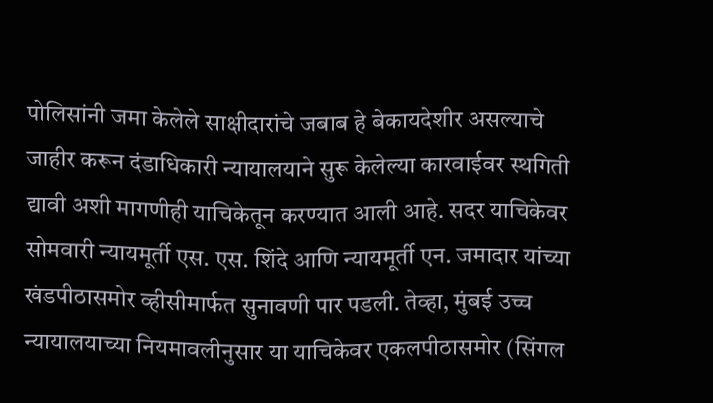पोलिसांनी जमा केलेले साक्षीदारांचे जबाब हे बेकायदेशीर असल्याचे जाहीर करून दंडाधिकारी न्यायालयाने सुरू केलेल्या कारवाईवर स्थगिती द्यावी अशी मागणीही याचिकेतून करण्यात आली आहे. सदर याचिकेवर सोमवारी न्यायमूर्ती एस. एस. शिंदे आणि न्यायमूर्ती एन. जमादार यांच्या खंडपीठासमोर व्हीसीमार्फत सुनावणी पार पडली. तेव्हा, मुंबई उच्च न्यायालयाच्या नियमावलीनुसार या याचिकेवर एकलपीठासमोर (सिंगल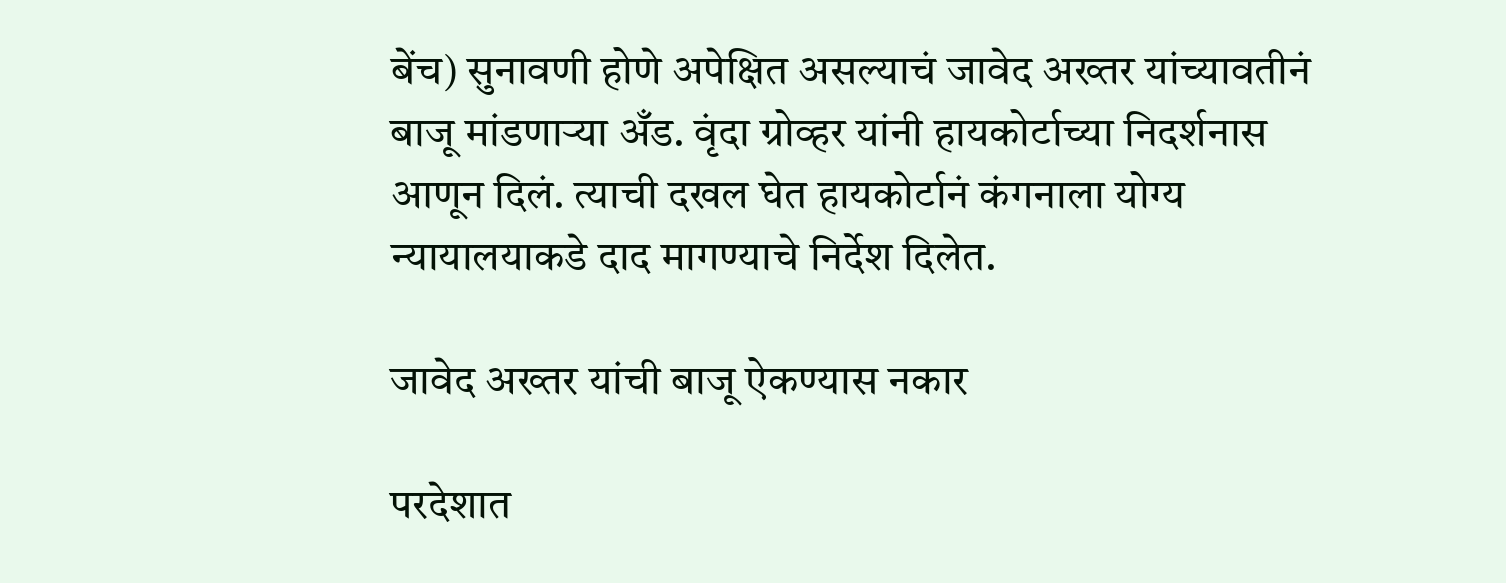बेंच) सुनावणी होणे अपेक्षित असल्याचं जावेद अख्तर यांच्यावतीनं बाजू मांडणाऱ्या अँड. वृंदा ग्रोव्हर यांनी हायकोर्टाच्या निदर्शनास आणून दिलं. त्याची दखल घेत हायकोर्टानं कंगनाला योग्य न्यायालयाकडे दाद मागण्याचे निर्देश दिलेत.

जावेद अख्तर यांची बाजू ऐकण्यास नकार

परदेशात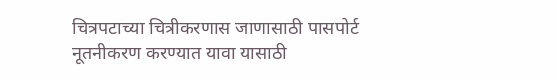चित्रपटाच्या चित्रीकरणास जाणासाठी पासपोर्ट नूतनीकरण करण्यात यावा यासाठी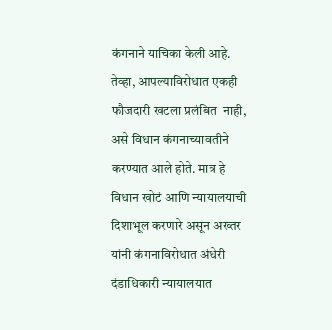कंगनाने याचिका केली आहे. तेव्हा, आपल्याविरोधात एकही फौजदारी खटला प्रलंबित  नाही, असे विधान कंगनाच्यावतीने करण्यात आले होते. मात्र हे विधान खोटं आणि न्यायालयाची दिशाभूल करणारे असून अख्तर यांनी कंगनाविरोधात अंधेरी दंडाधिकारी न्यायालयात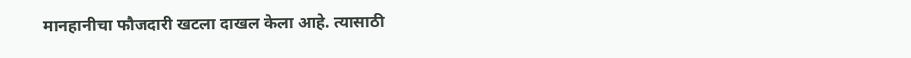मानहानीचा फौजदारी खटला दाखल केला आहे. त्यासाठी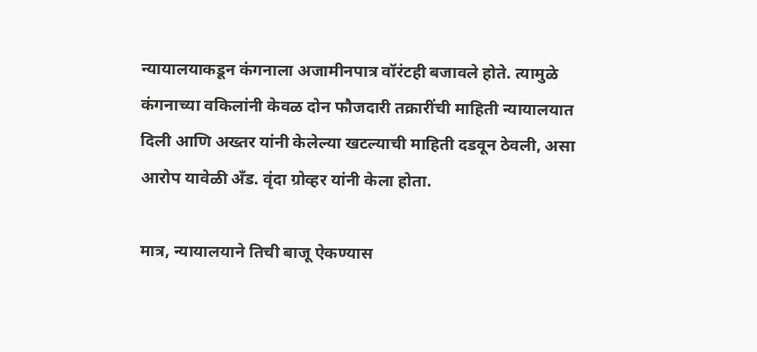न्यायालयाकडून कंगनाला अजामीनपात्र वॉरंटही बजावले होते. त्यामुळे कंगनाच्या वकिलांनी केवळ दोन फौजदारी तक्रारींची माहिती न्यायालयात दिली आणि अख्तर यांनी केलेल्या खटल्याची माहिती दडवून ठेवली, असा आरोप यावेळी अँड. वृंदा ग्रोव्हर यांनी केला होता.

मात्र, न्यायालयाने तिची बाजू ऐकण्यास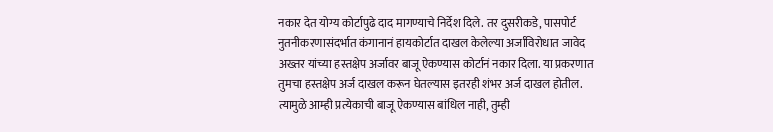नकार देत योग्य कोर्टापुढे दाद मागण्याचे निर्देश दिले. तर दुसरीकडे, पासपोर्ट नुतनीकरणासंदर्भात कंगानानं हायकोर्टात दाखल केलेल्या अर्जाविरोधात जावेद अख्तर यांच्या हस्तक्षेप अर्जावर बाजू ऐकण्यास कोर्टानं नकार दिला. या प्रकरणात तुमचा हस्तक्षेप अर्ज दाखल करून घेतल्यास इतरही शंभर अर्ज दाखल होतील. त्यामुळे आम्ही प्रत्येकाची बाजू ऐकण्यास बांधिल नाही, तुम्ही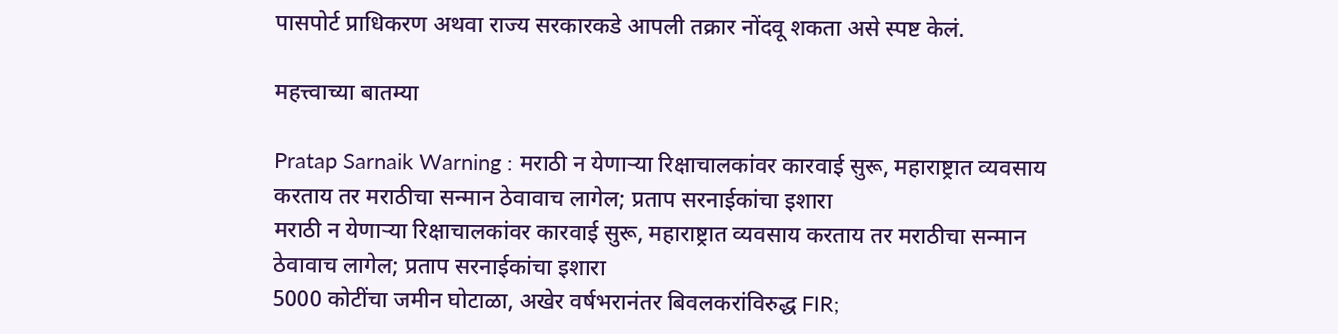पासपोर्ट प्राधिकरण अथवा राज्य सरकारकडे आपली तक्रार नोंदवू शकता असे स्पष्ट केलं.

महत्त्वाच्या बातम्या

Pratap Sarnaik Warning : मराठी न येणाऱ्या रिक्षाचालकांवर कारवाई सुरू, महाराष्ट्रात व्यवसाय करताय तर मराठीचा सन्मान ठेवावाच लागेल; प्रताप सरनाईकांचा इशारा
मराठी न येणाऱ्या रिक्षाचालकांवर कारवाई सुरू, महाराष्ट्रात व्यवसाय करताय तर मराठीचा सन्मान ठेवावाच लागेल; प्रताप सरनाईकांचा इशारा
5000 कोटींचा जमीन घोटाळा, अखेर वर्षभरानंतर बिवलकरांविरुद्ध FIR;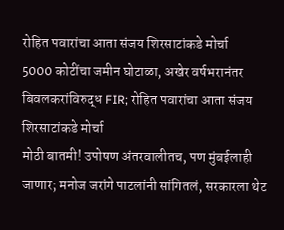रोहित पवारांचा आता संजय शिरसाटांकडे मोर्चा
5000 कोटींचा जमीन घोटाळा, अखेर वर्षभरानंतर बिवलकरांविरुद्ध FIR; रोहित पवारांचा आता संजय शिरसाटांकडे मोर्चा
मोठी बातमी! उपोषण अंतरवालीतच, पण मुंबईलाही जाणार; मनोज जरांगे पाटलांनी सांगितलं, सरकारला थेट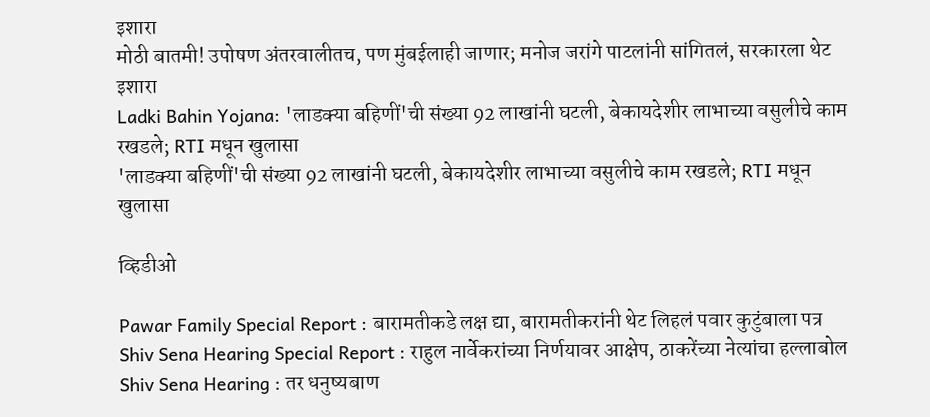इशारा
मोठी बातमी! उपोषण अंतरवालीतच, पण मुंबईलाही जाणार; मनोज जरांगे पाटलांनी सांगितलं, सरकारला थेट इशारा
Ladki Bahin Yojana: 'लाडक्या बहिणीं'ची संख्या 92 लाखांनी घटली, बेकायदेशीर लाभाच्या वसुलीचे काम रखडले; RTI मधून खुलासा
'लाडक्या बहिणीं'ची संख्या 92 लाखांनी घटली, बेकायदेशीर लाभाच्या वसुलीचे काम रखडले; RTI मधून खुलासा

व्हिडीओ

Pawar Family Special Report : बारामतीकडे लक्ष द्या, बारामतीकरांनी थेट लिहलं पवार कुटुंबाला पत्र
Shiv Sena Hearing Special Report : राहुल नार्वेकरांच्या निर्णयावर आक्षेप, ठाकरेंच्या नेत्यांचा हल्लाबोल
Shiv Sena Hearing : तर धनुष्यबाण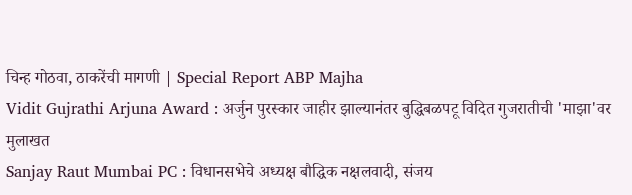चिन्ह गोठवा, ठाकरेंची मागणी | Special Report ABP Majha
Vidit Gujrathi Arjuna Award : अर्जुन पुरस्कार जाहीर झाल्यानंतर बुद्धिबळपटू विदित गुजरातीची 'माझा'वर मुलाखत
Sanjay Raut Mumbai PC : विधानसभेचे अध्यक्ष बौद्धिक नक्षलवादी, संजय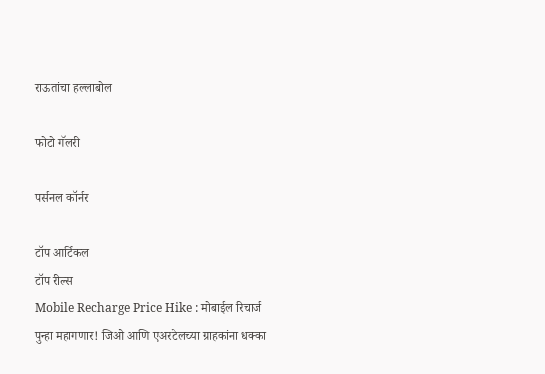राऊतांचा हल्लाबोल

फोटो गॅलरी

पर्सनल कॉर्नर

टॉप आर्टिकल
टॉप रील्स
Mobile Recharge Price Hike : मोबाईल रिचार्ज पुन्हा महागणार! जिओ आणि एअरटेलच्या ग्राहकांना धक्का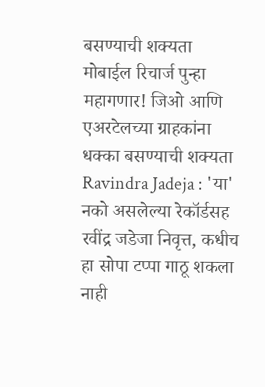बसण्याची शक्यता
मोबाईल रिचार्ज पुन्हा महागणार! जिओ आणि एअरटेलच्या ग्राहकांना धक्का बसण्याची शक्यता
Ravindra Jadeja : 'या' नको असलेल्या रेकॉर्डसह रवींद्र जडेजा निवृत्त, कधीच हा सोपा टप्पा गाठू शकला नाही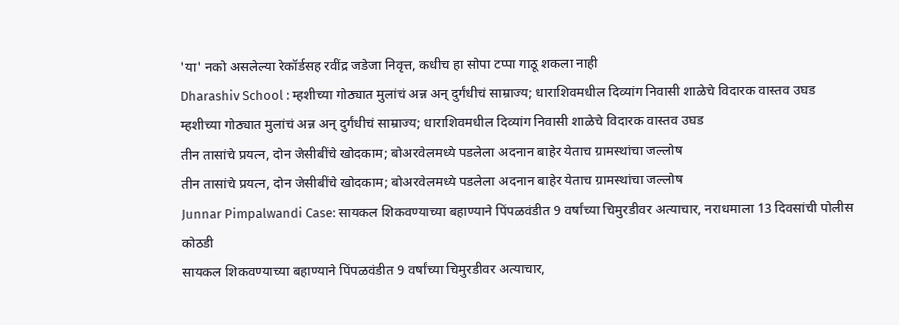'या' नको असलेल्या रेकॉर्डसह रवींद्र जडेजा निवृत्त, कधीच हा सोपा टप्पा गाठू शकला नाही
Dharashiv School : म्हशीच्या गोठ्यात मुलांचं अन्न अन् दुर्गंधीचं साम्राज्य; धाराशिवमधील दिव्यांग निवासी शाळेचे विदारक वास्तव उघड
म्हशीच्या गोठ्यात मुलांचं अन्न अन् दुर्गंधीचं साम्राज्य; धाराशिवमधील दिव्यांग निवासी शाळेचे विदारक वास्तव उघड
तीन तासांचे प्रयत्न, दोन जेसीबींचे खोदकाम; बोअरवेलमध्ये पडलेला अदनान बाहेर येताच ग्रामस्थांचा जल्लोष
तीन तासांचे प्रयत्न, दोन जेसीबींचे खोदकाम; बोअरवेलमध्ये पडलेला अदनान बाहेर येताच ग्रामस्थांचा जल्लोष
Junnar Pimpalwandi Case: सायकल शिकवण्याच्या बहाण्याने पिंपळवंडीत 9 वर्षांच्या चिमुरडीवर अत्याचार, नराधमाला 13 दिवसांची पोलीस कोठडी
सायकल शिकवण्याच्या बहाण्याने पिंपळवंडीत 9 वर्षांच्या चिमुरडीवर अत्याचार,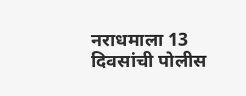नराधमाला 13 दिवसांची पोलीस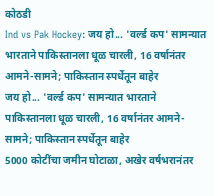कोठडी
Ind vs Pak Hockey: जय हो... 'वर्ल्ड कप' सामन्यात भारताने पाकिस्तानला धूळ चारली, 16 वर्षानंतर आमने-सामने; पाकिस्तान स्पर्धेतून बाहेर
जय हो... 'वर्ल्ड कप' सामन्यात भारताने पाकिस्तानला धूळ चारली, 16 वर्षानंतर आमने-सामने; पाकिस्तान स्पर्धेतून बाहेर
5000 कोटींचा जमीन घोटाळा, अखेर वर्षभरानंतर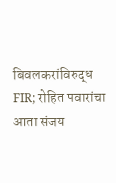बिवलकरांविरुद्ध FIR; रोहित पवारांचा आता संजय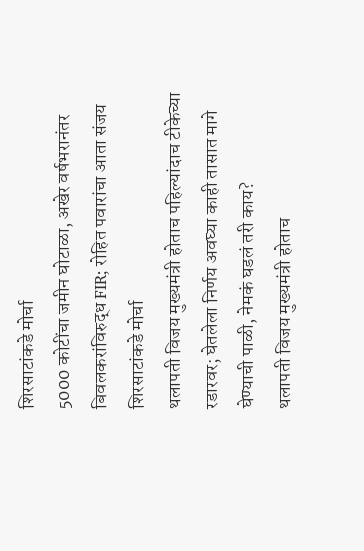शिरसाटांकडे मोर्चा
5000 कोटींचा जमीन घोटाळा, अखेर वर्षभरानंतर बिवलकरांविरुद्ध FIR; रोहित पवारांचा आता संजय शिरसाटांकडे मोर्चा
थलापती विजय मुख्यमंत्री होताच पहिल्यांदाच टीकेच्या रडारवर; घेतलेला निर्णय अवघ्या काही तासात मागे घेण्याची पाळी, नेमकं घडलं तरी काय?
थलापती विजय मुख्यमंत्री होताच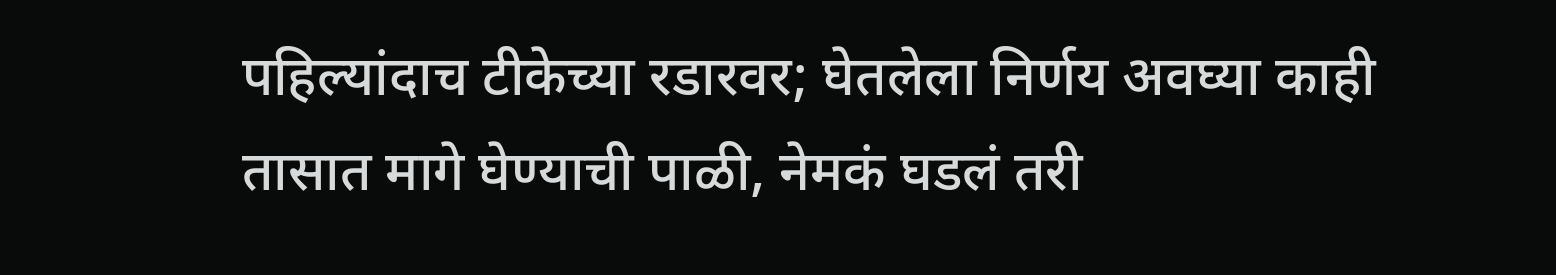पहिल्यांदाच टीकेच्या रडारवर; घेतलेला निर्णय अवघ्या काही तासात मागे घेण्याची पाळी, नेमकं घडलं तरी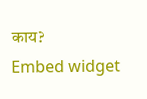काय?
Embed widget